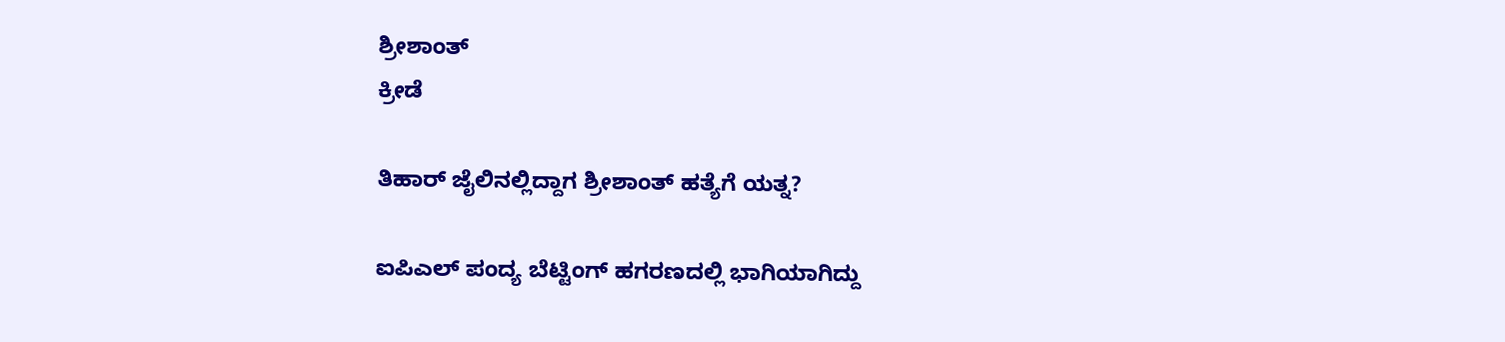ಶ್ರೀಶಾಂತ್
ಕ್ರೀಡೆ

ತಿಹಾರ್ ಜೈಲಿನಲ್ಲಿದ್ದಾಗ ಶ್ರೀಶಾಂತ್ ಹತ್ಯೆಗೆ ಯತ್ನ?

ಐಪಿಎಲ್ ಪಂದ್ಯ ಬೆಟ್ಟಿಂಗ್ ಹಗರಣದಲ್ಲಿ ಭಾಗಿಯಾಗಿದ್ದು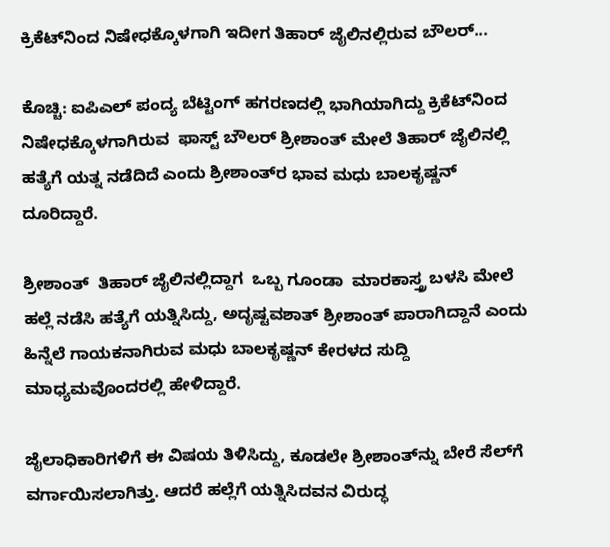ಕ್ರಿಕೆಟ್‌ನಿಂದ ನಿಷೇಧಕ್ಕೊಳಗಾಗಿ ಇದೀಗ ತಿಹಾರ್ ಜೈಲಿನಲ್ಲಿರುವ ಬೌಲರ್...

ಕೊಚ್ಚಿ: ಐಪಿಎಲ್ ಪಂದ್ಯ ಬೆಟ್ಟಿಂಗ್ ಹಗರಣದಲ್ಲಿ ಭಾಗಿಯಾಗಿದ್ದು ಕ್ರಿಕೆಟ್‌ನಿಂದ ನಿಷೇಧಕ್ಕೊಳಗಾಗಿರುವ  ಫಾಸ್ಟ್ ಬೌಲರ್ ಶ್ರೀಶಾಂತ್ ಮೇಲೆ ತಿಹಾರ್ ಜೈಲಿನಲ್ಲಿ ಹತ್ಯೆಗೆ ಯತ್ನ ನಡೆದಿದೆ ಎಂದು ಶ್ರೀಶಾಂತ್‌ರ ಭಾವ ಮಧು ಬಾಲಕೃಷ್ಣನ್ ದೂರಿದ್ದಾರೆ.

ಶ್ರೀಶಾಂತ್  ತಿಹಾರ್ ಜೈಲಿನಲ್ಲಿದ್ದಾಗ  ಒಬ್ಬ ಗೂಂಡಾ  ಮಾರಕಾಸ್ತ್ರ ಬಳಸಿ ಮೇಲೆ
ಹಲ್ಲೆ ನಡೆಸಿ ಹತ್ಯೆಗೆ ಯತ್ನಿಸಿದ್ದು, ಅದೃಷ್ಟವಶಾತ್ ಶ್ರೀಶಾಂತ್ ಪಾರಾಗಿದ್ದಾನೆ ಎಂದು ಹಿನ್ನೆಲೆ ಗಾಯಕನಾಗಿರುವ ಮಧು ಬಾಲಕೃಷ್ಣನ್ ಕೇರಳದ ಸುದ್ದಿ ಮಾಧ್ಯಮವೊಂದರಲ್ಲಿ ಹೇಳಿದ್ದಾರೆ.

ಜೈಲಾಧಿಕಾರಿಗಳಿಗೆ ಈ ವಿಷಯ ತಿಳಿಸಿದ್ದು, ಕೂಡಲೇ ಶ್ರೀಶಾಂತ್‌ನ್ನು ಬೇರೆ ಸೆಲ್‌ಗೆ ವರ್ಗಾಯಿಸಲಾಗಿತ್ತು. ಆದರೆ ಹಲ್ಲೆಗೆ ಯತ್ನಿಸಿದವನ ವಿರುದ್ಧ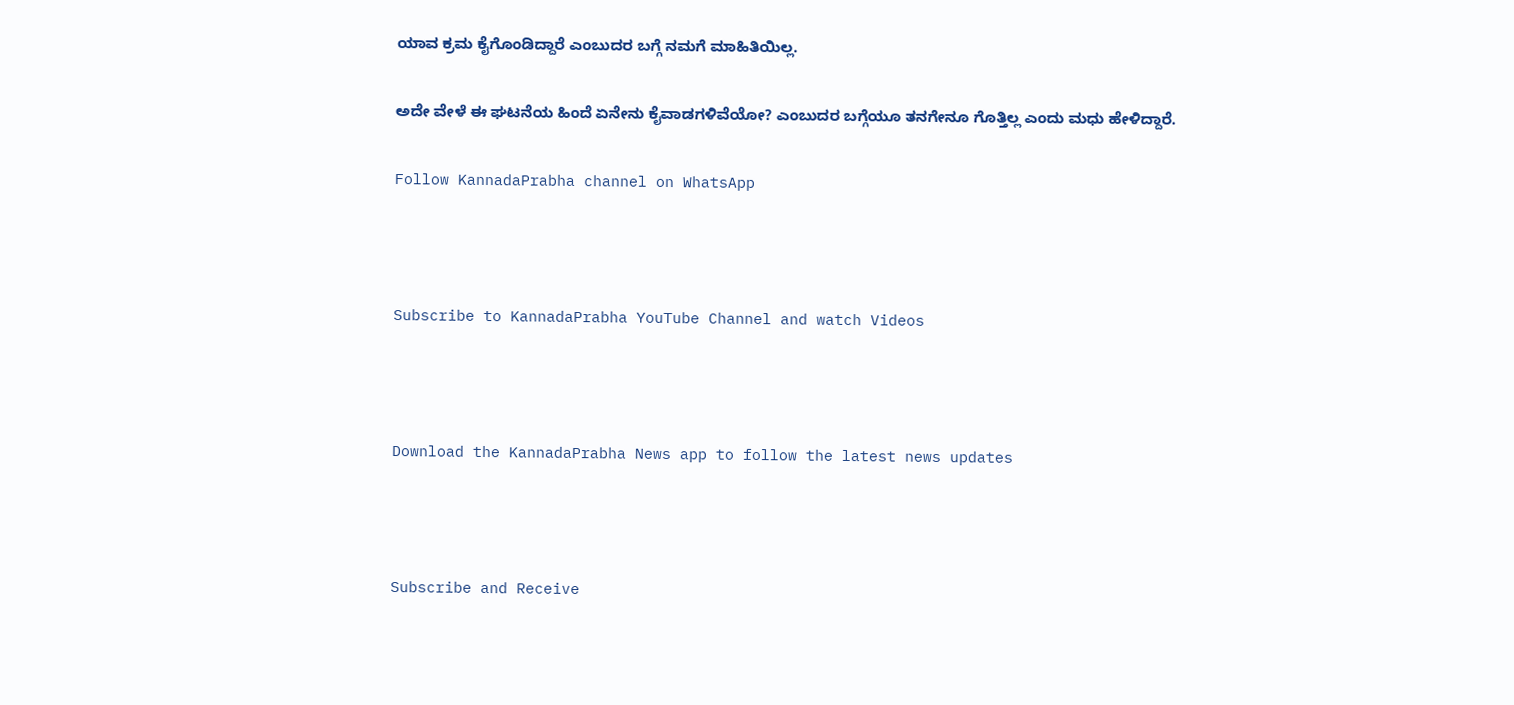ಯಾವ ಕ್ರಮ ಕೈಗೊಂಡಿದ್ದಾರೆ ಎಂಬುದರ ಬಗ್ಗೆ ನಮಗೆ ಮಾಹಿತಿಯಿಲ್ಲ.

ಅದೇ ವೇಳೆ ಈ ಘಟನೆಯ ಹಿಂದೆ ಏನೇನು ಕೈವಾಡಗಳಿವೆಯೋ? ಎಂಬುದರ ಬಗ್ಗೆಯೂ ತನಗೇನೂ ಗೊತ್ತಿಲ್ಲ ಎಂದು ಮಧು ಹೇಳಿದ್ದಾರೆ.

Follow KannadaPrabha channel on WhatsApp



Subscribe to KannadaPrabha YouTube Channel and watch Videos



Download the KannadaPrabha News app to follow the latest news updates



Subscribe and Receive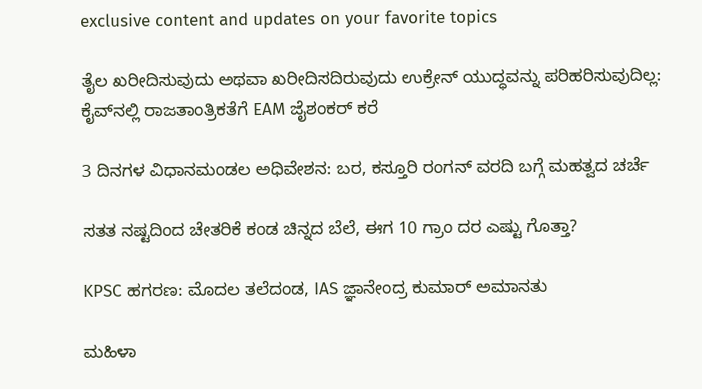exclusive content and updates on your favorite topics

ತೈಲ ಖರೀದಿಸುವುದು ಅಥವಾ ಖರೀದಿಸದಿರುವುದು ಉಕ್ರೇನ್ ಯುದ್ಧವನ್ನು ಪರಿಹರಿಸುವುದಿಲ್ಲ: ಕೈವ್‌ನಲ್ಲಿ ರಾಜತಾಂತ್ರಿಕತೆಗೆ EAM ಜೈಶಂಕರ್ ಕರೆ

3 ದಿನಗಳ ವಿಧಾನಮಂಡಲ ಅಧಿವೇಶನ: ಬರ, ಕಸ್ತೂರಿ ರಂಗನ್ ವರದಿ ಬಗ್ಗೆ ಮಹತ್ವದ ಚರ್ಚೆ

ಸತತ ನಷ್ಟದಿಂದ ಚೇತರಿಕೆ ಕಂಡ ಚಿನ್ನದ ಬೆಲೆ, ಈಗ 10 ಗ್ರಾಂ ದರ ಎಷ್ಟು ಗೊತ್ತಾ?

KPSC ಹಗರಣ: ಮೊದಲ ತಲೆದಂಡ, IAS ಜ್ಞಾನೇಂದ್ರ ಕುಮಾರ್ ಅಮಾನತು

ಮಹಿಳಾ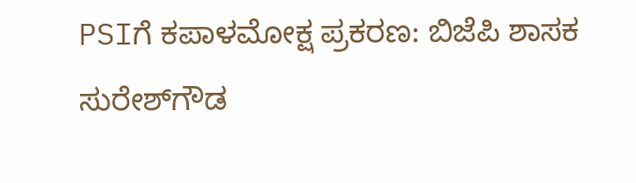PSIಗೆ ಕಪಾಳಮೋಕ್ಷ ಪ್ರಕರಣ: ಬಿಜೆಪಿ ಶಾಸಕ ಸುರೇಶ್‌ಗೌಡ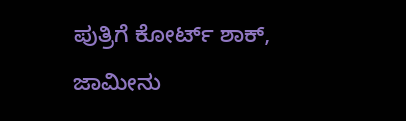ಪುತ್ರಿಗೆ ಕೋರ್ಟ್ ಶಾಕ್, ಜಾಮೀನು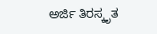ಅರ್ಜಿ ತಿರಸ್ಕೃತ